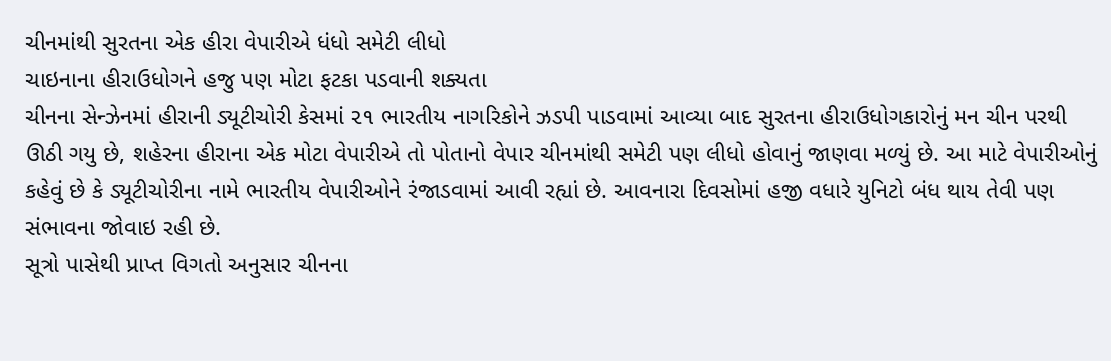ચીનમાંથી સુરતના એક હીરા વેપારીએ ધંધો સમેટી લીધો
ચાઇનાના હીરાઉધોગને હજુ પણ મોટા ફટકા પડવાની શક્યતા
ચીનના સેન્ઝેનમાં હીરાની ડ્યૂટીચોરી કેસમાં ૨૧ ભારતીય નાગરિકોને ઝડપી પાડવામાં આવ્યા બાદ સુરતના હીરાઉધોગકારોનું મન ચીન પરથી ઊઠી ગયુ છે, શહેરના હીરાના એક મોટા વેપારીએ તો પોતાનો વેપાર ચીનમાંથી સમેટી પણ લીધો હોવાનું જાણવા મળ્યું છે. આ માટે વેપારીઓનું કહેવું છે કે ડ્યૂટીચોરીના નામે ભારતીય વેપારીઓને રંજાડવામાં આવી રહ્યાં છે. આવનારા દિવસોમાં હજી વધારે યુનિટો બંધ થાય તેવી પણ સંભાવના જોવાઇ રહી છે.
સૂત્રો પાસેથી પ્રાપ્ત વિગતો અનુસાર ચીનના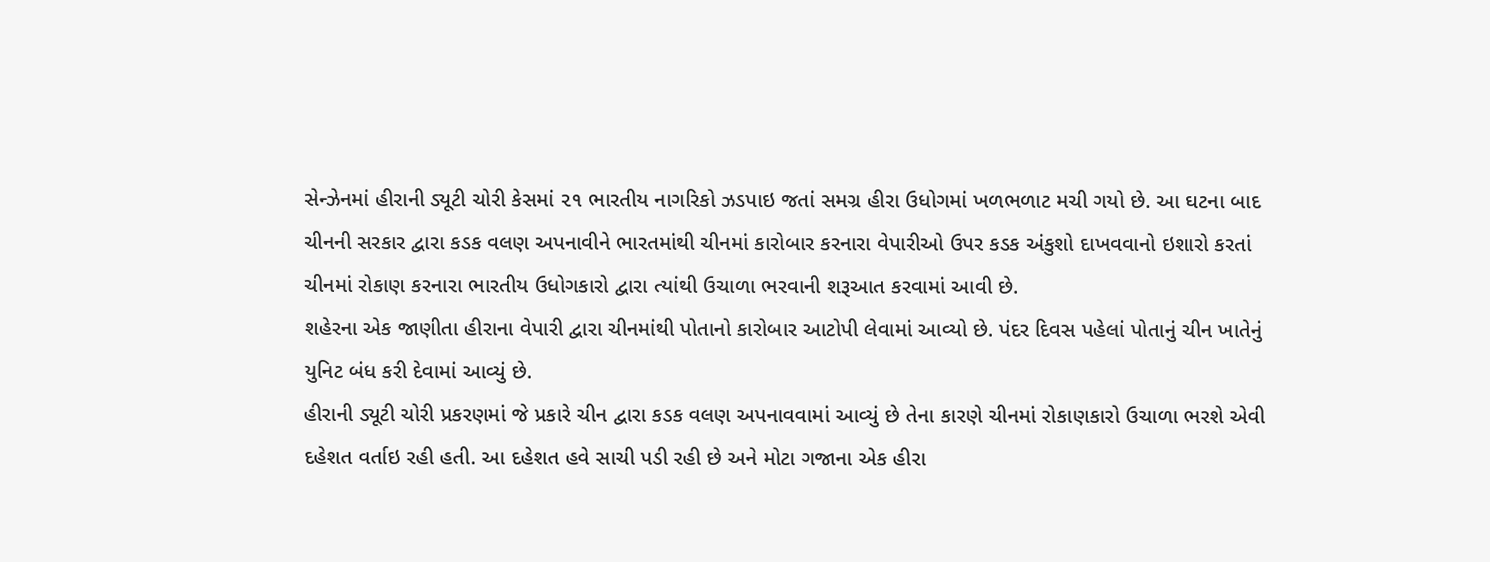સેન્ઝેનમાં હીરાની ડ્યૂટી ચોરી કેસમાં ૨૧ ભારતીય નાગરિકો ઝડપાઇ જતાં સમગ્ર હીરા ઉધોગમાં ખળભળાટ મચી ગયો છે. આ ઘટના બાદ ચીનની સરકાર દ્વારા કડક વલણ અપનાવીને ભારતમાંથી ચીનમાં કારોબાર કરનારા વેપારીઓ ઉપર કડક અંકુશો દાખવવાનો ઇશારો કરતાં ચીનમાં રોકાણ કરનારા ભારતીય ઉધોગકારો દ્વારા ત્યાંથી ઉચાળા ભરવાની શરૂઆત કરવામાં આવી છે.
શહેરના એક જાણીતા હીરાના વેપારી દ્વારા ચીનમાંથી પોતાનો કારોબાર આટોપી લેવામાં આવ્યો છે. પંદર દિવસ પહેલાં પોતાનું ચીન ખાતેનું યુનિટ બંધ કરી દેવામાં આવ્યું છે.
હીરાની ડ્યૂટી ચોરી પ્રકરણમાં જે પ્રકારે ચીન દ્વારા કડક વલણ અપનાવવામાં આવ્યું છે તેના કારણે ચીનમાં રોકાણકારો ઉચાળા ભરશે એવી દહેશત વર્તાઇ રહી હતી. આ દહેશત હવે સાચી પડી રહી છે અને મોટા ગજાના એક હીરા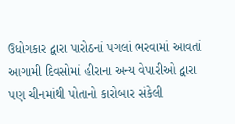ઉધોગકાર દ્વારા પારોઠનાં પગલાં ભરવામાં આવતાં આગામી દિવસોમાં હીરાના અન્ય વેપારીઓ દ્વારા પણ ચીનમાંથી પોતાનો કારોબાર સંકેલી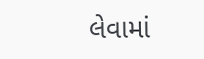લેવામાં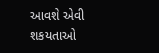આવશે એવી શકયતાઓ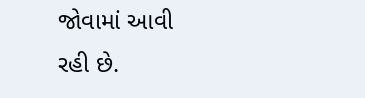જોવામાં આવી રહી છે.